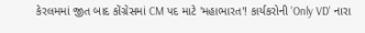કેરલમમાં જીત બાદ કોંગ્રેસમાં CM પદ માટે 'મહાભારત'! કાર્યકરોની 'Only VD' નારા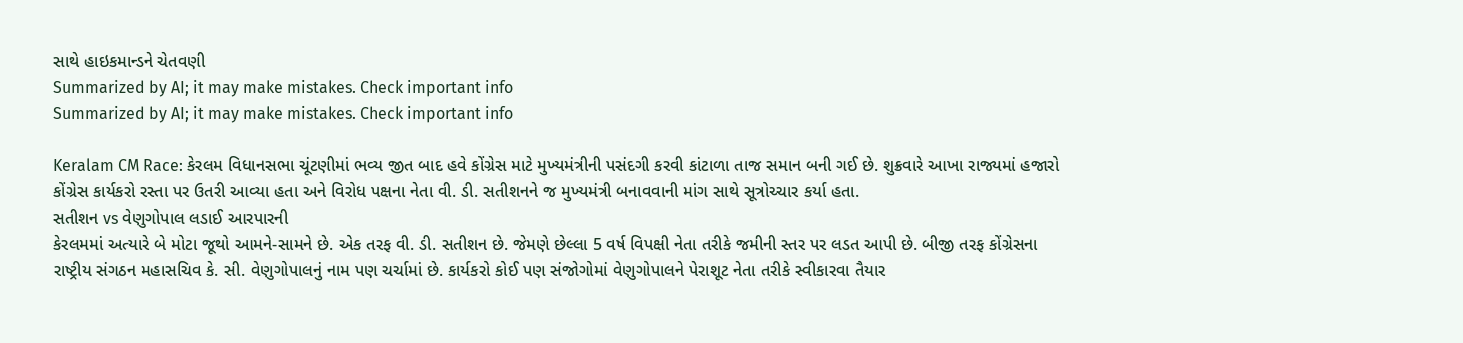સાથે હાઇકમાન્ડને ચેતવણી
Summarized by AI; it may make mistakes. Check important info
Summarized by AI; it may make mistakes. Check important info

Keralam CM Race: કેરલમ વિધાનસભા ચૂંટણીમાં ભવ્ય જીત બાદ હવે કોંગ્રેસ માટે મુખ્યમંત્રીની પસંદગી કરવી કાંટાળા તાજ સમાન બની ગઈ છે. શુક્રવારે આખા રાજ્યમાં હજારો કોંગ્રેસ કાર્યકરો રસ્તા પર ઉતરી આવ્યા હતા અને વિરોધ પક્ષના નેતા વી. ડી. સતીશનને જ મુખ્યમંત્રી બનાવવાની માંગ સાથે સૂત્રોચ્ચાર કર્યા હતા.
સતીશન vs વેણુગોપાલ લડાઈ આરપારની
કેરલમમાં અત્યારે બે મોટા જૂથો આમને-સામને છે. એક તરફ વી. ડી. સતીશન છે. જેમણે છેલ્લા 5 વર્ષ વિપક્ષી નેતા તરીકે જમીની સ્તર પર લડત આપી છે. બીજી તરફ કોંગ્રેસના રાષ્ટ્રીય સંગઠન મહાસચિવ કે. સી. વેણુગોપાલનું નામ પણ ચર્ચામાં છે. કાર્યકરો કોઈ પણ સંજોગોમાં વેણુગોપાલને પેરાશૂટ નેતા તરીકે સ્વીકારવા તૈયાર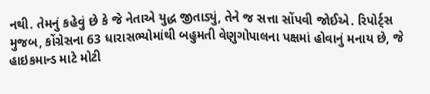નથી. તેમનું કહેવું છે કે જે નેતાએ યુદ્ધ જીતાડ્યું, તેને જ સત્તા સોંપવી જોઈએ. રિપોર્ટ્સ મુજબ, કોંગ્રેસના 63 ધારાસભ્યોમાંથી બહુમતી વેણુગોપાલના પક્ષમાં હોવાનું મનાય છે, જે હાઇકમાન્ડ માટે મોટી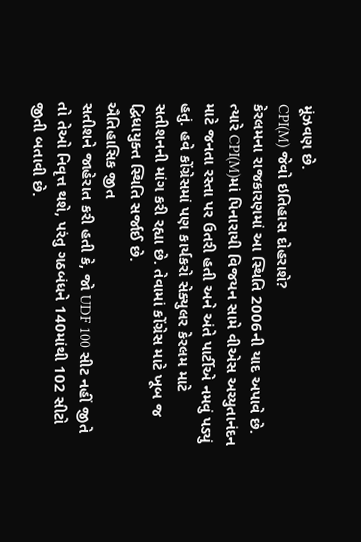મૂંઝવણ છે.
CPI(M) જેવો ઇતિહાસ દોહરાશે?
કેરલમના રાજકારણમાં આ સ્થિતિ 2006ની યાદ અપાવે છે. ત્યારે CPI(M)માં પિનારાયી વિજયન સામે વીએસ અચ્યુતાનંદન માટે જનતા રસ્તા પર ઉતરી હતી અને અંતે પાર્ટીએ નમવું પડ્યું હતું. હવે કોંગ્રેસમાં પણ કાર્યકરો સેક્યુલર કેરલમ માટે સતીશનની માંગ કરી રહ્યા છે. તેવામાં કોંગ્રેસ માટે ખૂબ જ દ્વિધાયુક્ત સ્થિતિ સર્જાઈ છે.
ઐતિહાસિક જીત
સતીશને જાહેરાત કરી હતી કે, જો UDF 100 સીટ નહીં જીતે તો તેઓ નિવૃત્ત થશે, પરંતુ ગઠબંધને 140માંથી 102 સીટો જીતી બતાવી છે.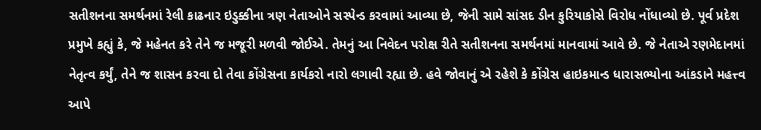સતીશનના સમર્થનમાં રેલી કાઢનાર ઇડુક્કીના ત્રણ નેતાઓને સસ્પેન્ડ કરવામાં આવ્યા છે, જેની સામે સાંસદ ડીન કુરિયાકોસે વિરોધ નોંધાવ્યો છે. પૂર્વ પ્રદેશ પ્રમુખે કહ્યું કે, જે મહેનત કરે તેને જ મજૂરી મળવી જોઈએ. તેમનું આ નિવેદન પરોક્ષ રીતે સતીશનના સમર્થનમાં માનવામાં આવે છે. જે નેતાએ રણમેદાનમાં નેતૃત્વ કર્યું, તેને જ શાસન કરવા દો તેવા કોંગ્રેસના કાર્યકરો નારો લગાવી રહ્યા છે. હવે જોવાનું એ રહેશે કે કોંગ્રેસ હાઇકમાન્ડ ધારાસભ્યોના આંકડાને મહત્ત્વ આપે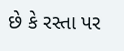છે કે રસ્તા પર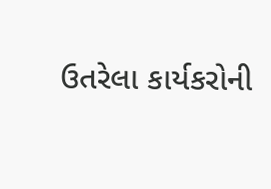ઉતરેલા કાર્યકરોની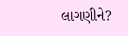લાગણીને?